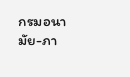กรมอนามัย-ภา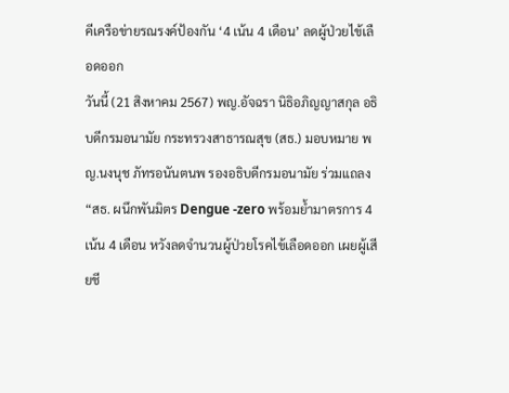คีเครือข่ายรณรงค์ป้องกัน ‘4 เน้น 4 เดือน’ ลดผู้ป่วยไข้เลือดออก
วันนี้ (21 สิงหาคม 2567) พญ.อัจฉรา นิธิอภิญญาสกุล อธิบดีกรมอนามัย กระทรวงสาธารณสุข (สธ.) มอบหมาย พญ.นงนุช ภัทรอนันตนพ รองอธิบดีกรมอนามัย ร่วมแถลง “สธ. ผนึกพันมิตร Dengue -zero พร้อมย้ำมาตรการ 4 เน้น 4 เดือน หวังลดจำนวนผู้ป่วยโรคไข้เลือดออก เผยผู้เสียชี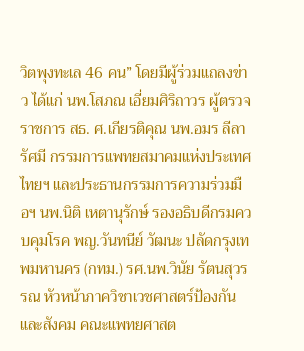วิตพุงทะเล 46 คน” โดยมีผู้ร่วมแถลงข่าว ได้แก่ นพ.โสภณ เอี่ยมศิริถาวร ผู้ตรวจราชการ สธ. ศ.เกียรติคุณ นพ.อมร ลีลารัศมี กรรมการแพทยสมาคมแห่งประเทศไทยฯ และประธานกรรมการความร่วมมือฯ นพ.นิติ เหตานุรักษ์ รองอธิบดีกรมควบคุมโรค พญ.วันทนีย์ วัฒนะ ปลัดกรุงเทพมหานคร (กทม.) รศ.นพ.วินัย รัตนสุวรรณ หัวหน้าภาควิชาเวชศาสตร์ป้องกันและสังคม คณะแพทยศาสต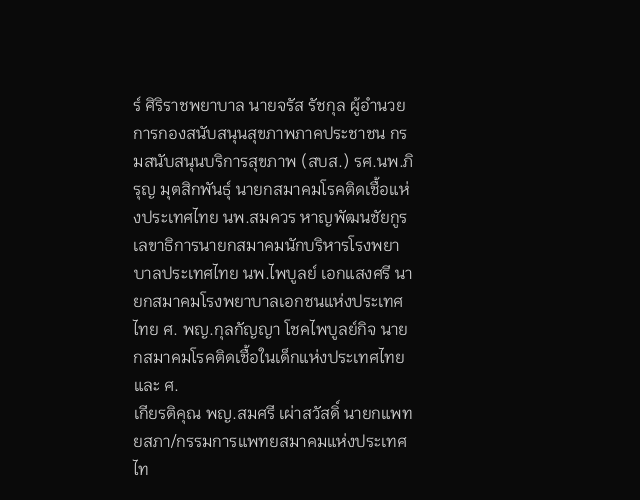ร์ ศิริราชพยาบาล นายจรัส รัชกุล ผู้อำนวยการกองสนับสนุนสุขภาพภาคประชาชน กรมสนับสนุนบริการสุขภาพ (สบส.) รศ.นพ.ภิรุญ มุตสิกพันธุ์ นายกสมาคมโรคติดเชื้อแห่งประเทศไทย นพ.สมควร หาญพัฒนชัยกูร เลขาธิการนายกสมาคมนักบริหารโรงพยาบาลประเทศไทย นพ.ไพบูลย์ เอกแสงศรี นายกสมาคมโรงพยาบาลเอกชนแห่งประเทศไทย ศ. พญ.กุลกัญญา โชคไพบูลย์กิจ นายกสมาคมโรคติดเชื้อในเด็กแห่งประเทศไทย และ ศ.
เกียรติคุณ พญ.สมศรี เผ่าสวัสดิ์ นายกแพทยสภา/กรรมการแพทยสมาคมแห่งประเทศไท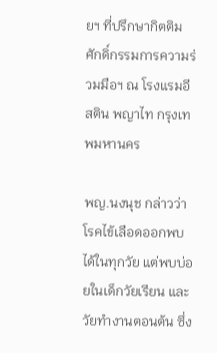ยฯ ที่ปรึกษากิตติมศักดิ์กรรมการความร่วมมือฯ ณ โรงแรมอีสติน พญาไท กรุงเทพมหานคร

พญ.นงนุช กล่าวว่า โรคไข้เลือดออกพบได้ในทุกวัย แต่พบบ่อยในเด็กวัยเรียน และวัยทำงานตอนต้น ซึ่ง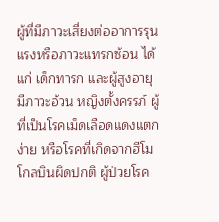ผู้ที่มีภาวะเสี่ยงต่ออาการรุนแรงหรือภาวะแทรกซ้อน ได้แก่ เด็กทารก และผู้สูงอายุ มีภาวะอ้วน หญิงตั้งครรภ์ ผู้ที่เป็นโรคเม็ดเลือดแดงแตกง่าย หรือโรคที่เกิดจากฮีโมโกลบินผิดปกติ ผู้ป่วยโรค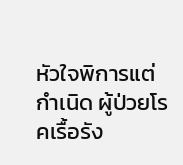หัวใจพิการแต่กำเนิด ผู้ป่วยโรคเรื้อรัง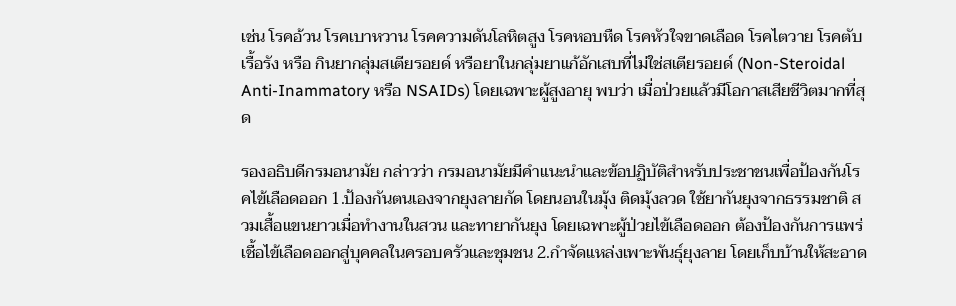เช่น โรคอ้วน โรคเบาหวาน โรคความดันโลหิตสูง โรคหอบหืด โรคหัวใจขาดเลือด โรคไตวาย โรคตับเรื้อรัง หรือ กินยากลุ่มสเตียรอยด์ หรือยาในกลุ่มยาแก้อักเสบที่ไม่ใช่สเตียรอยด์ (Non-Steroidal Anti-Inammatory หรือ NSAIDs) โดยเฉพาะผู้สูงอายุ พบว่า เมื่อป่วยแล้วมีโอกาสเสียชีวิตมากที่สุด

รองอธิบดีกรมอนามัย กล่าวว่า กรมอนามัยมีคำแนะนำและข้อปฏิบัติสำหรับประชาชนเพื่อป้องกันโรคไข้เลือดออก 1.ป้องกันตนเองจากยุงลายกัด โดยนอนในมุ้ง ติดมุ้งลวด ใช้ยากันยุงจากธรรมชาติ สวมเสื้อแขนยาวเมื่อทำงานในสวน และทายากันยุง โดยเฉพาะผู้ป่วยไข้เลือดออก ต้องป้องกันการแพร่เชื้อไข้เลือดออกสู่บุคคลในครอบครัวและชุมชน 2.กำจัดแหล่งเพาะพันธุ์ยุงลาย โดยเก็บบ้านให้สะอาด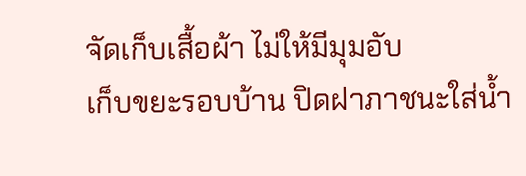จัดเก็บเสื้อผ้า ไม่ให้มีมุมอับ
เก็บขยะรอบบ้าน ปิดฝาภาชนะใส่น้ำ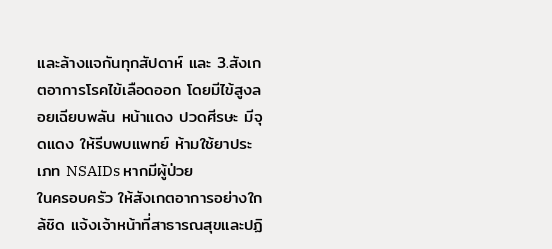และล้างแจกันทุกสัปดาห์ และ 3.สังเกตอาการโรคไข้เลือดออก โดยมีไข้สูงลอยเฉียบพลัน หน้าแดง ปวดศีรษะ มีจุดแดง ให้รีบพบแพทย์ ห้ามใช้ยาประเภท NSAIDs หากมีผู้ป่วย
ในครอบครัว ให้สังเกตอาการอย่างใกล้ชิด แจ้งเจ้าหน้าที่สาธารณสุขและปฏิ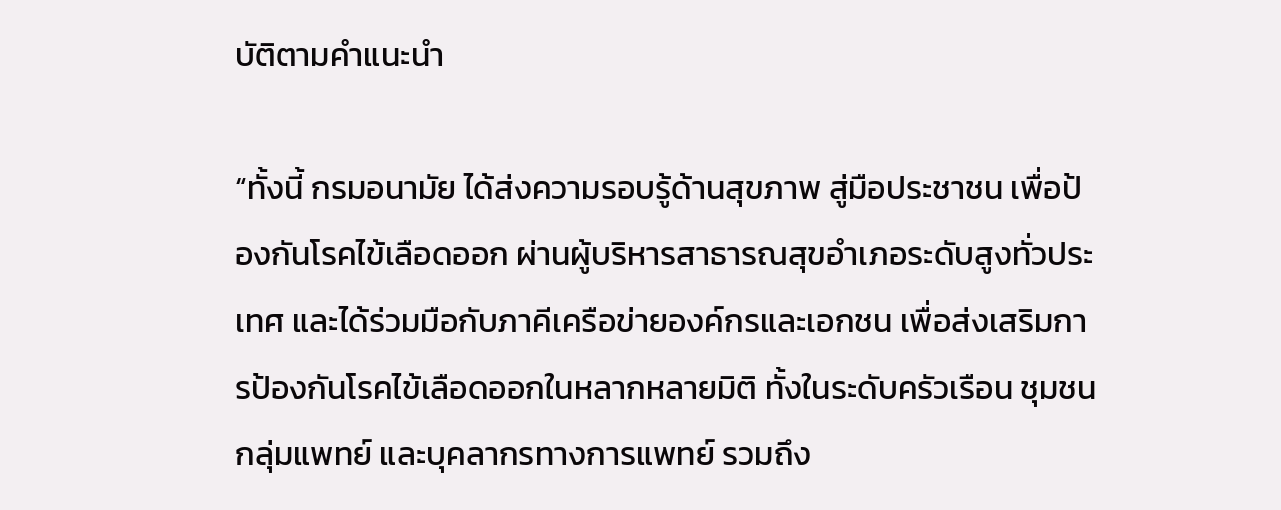บัติตามคำแนะนำ

“ทั้งนี้ กรมอนามัย ได้ส่งความรอบรู้ด้านสุขภาพ สู่มือประชาชน เพื่อป้องกันโรคไข้เลือดออก ผ่านผู้บริหารสาธารณสุขอำเภอระดับสูงทั่วประเทศ และได้ร่วมมือกับภาคีเครือข่ายองค์กรและเอกชน เพื่อส่งเสริมการป้องกันโรคไข้เลือดออกในหลากหลายมิติ ทั้งในระดับครัวเรือน ชุมชน กลุ่มแพทย์ และบุคลากรทางการแพทย์ รวมถึง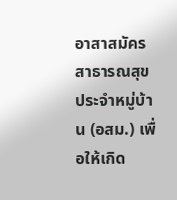อาสาสมัครสาธารณสุขประจำหมู่บ้าน (อสม.) เพื่อให้เกิด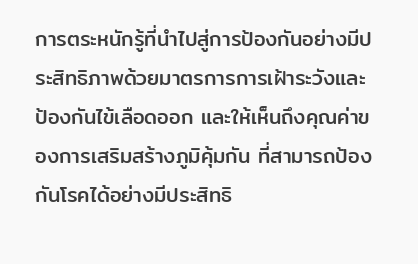การตระหนักรู้ที่นำไปสู่การป้องกันอย่างมีประสิทธิภาพด้วยมาตรการการเฝ้าระวังและป้องกันไข้เลือดออก และให้เห็นถึงคุณค่าของการเสริมสร้างภูมิคุ้มกัน ที่สามารถป้องกันโรคได้อย่างมีประสิทธิ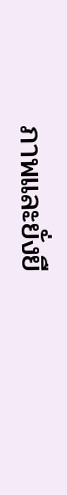ภาพและยั่งยื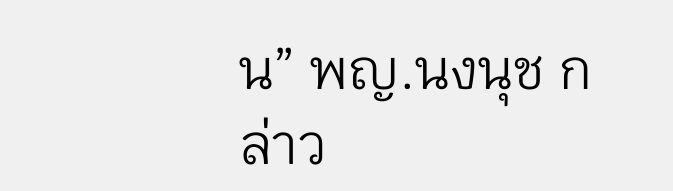น” พญ.นงนุช กล่าว